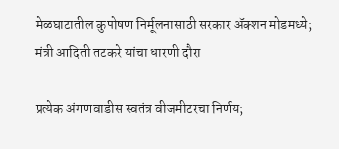मेळघाटातील कुपोषण निर्मूलनासाठी सरकार ॲक्शन मोडमध्ये; मंत्री आदिती तटकरे यांचा धारणी दौरा

प्रत्येक अंगणवाडीस स्वतंत्र वीजमीटरचा निर्णय;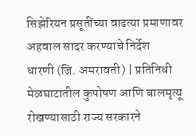सिझेरियन प्रसूतींच्या वाढत्या प्रमाणावर अहवाल सादर करण्याचे निर्देश
धारणी (जि. अमरावती) | प्रतिनिधी
मेळघाटातील कुपोषण आणि बालमृत्यू रोखण्यासाठी राज्य सरकारने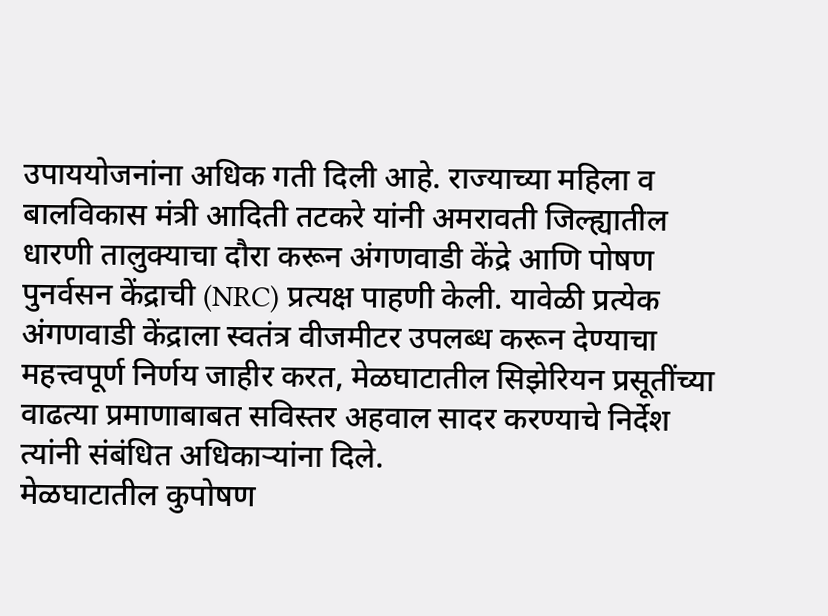उपाययोजनांना अधिक गती दिली आहे. राज्याच्या महिला व बालविकास मंत्री आदिती तटकरे यांनी अमरावती जिल्ह्यातील धारणी तालुक्याचा दौरा करून अंगणवाडी केंद्रे आणि पोषण पुनर्वसन केंद्राची (NRC) प्रत्यक्ष पाहणी केली. यावेळी प्रत्येक अंगणवाडी केंद्राला स्वतंत्र वीजमीटर उपलब्ध करून देण्याचा महत्त्वपूर्ण निर्णय जाहीर करत, मेळघाटातील सिझेरियन प्रसूतींच्या वाढत्या प्रमाणाबाबत सविस्तर अहवाल सादर करण्याचे निर्देश त्यांनी संबंधित अधिकाऱ्यांना दिले.
मेळघाटातील कुपोषण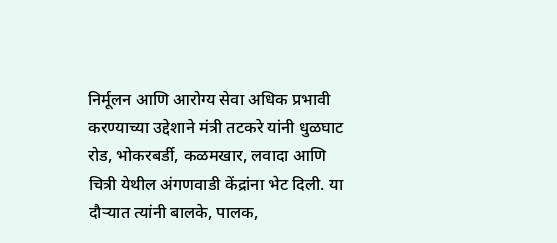निर्मूलन आणि आरोग्य सेवा अधिक प्रभावी करण्याच्या उद्देशाने मंत्री तटकरे यांनी धुळघाट रोड, भोकरबर्डी, कळमखार, लवादा आणि चित्री येथील अंगणवाडी केंद्रांना भेट दिली. या दौऱ्यात त्यांनी बालके, पालक,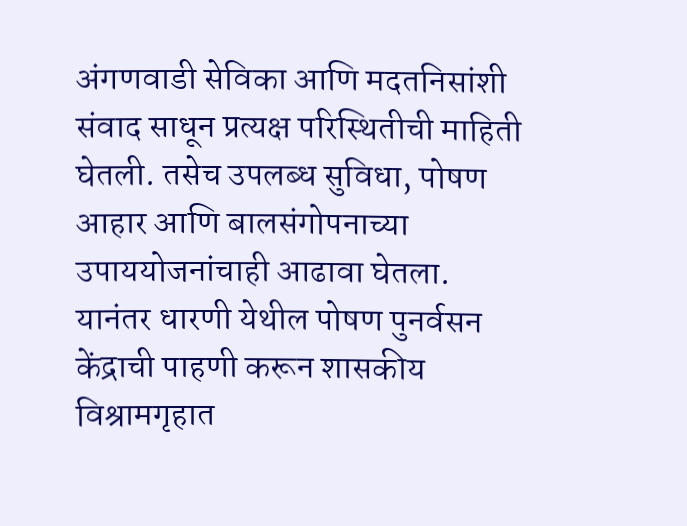अंगणवाडी सेविका आणि मदतनिसांशी संवाद साधून प्रत्यक्ष परिस्थितीची माहिती घेतली. तसेच उपलब्ध सुविधा, पोषण आहार आणि बालसंगोपनाच्या उपाययोजनांचाही आढावा घेतला.
यानंतर धारणी येथील पोषण पुनर्वसन केंद्राची पाहणी करून शासकीय विश्रामगृहात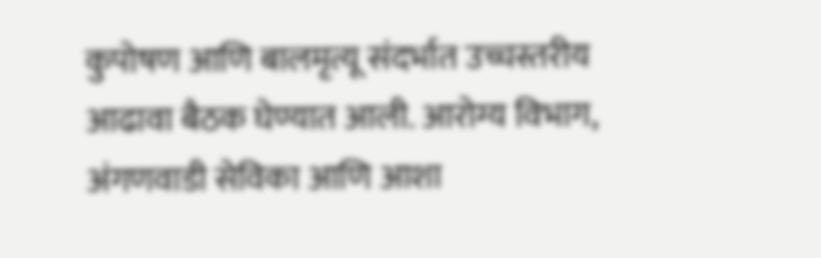कुपोषण आणि बालमृत्यू संदर्भात उच्चस्तरीय आढावा बैठक घेण्यात आली. आरोग्य विभाग, अंगणवाडी सेविका आणि आशा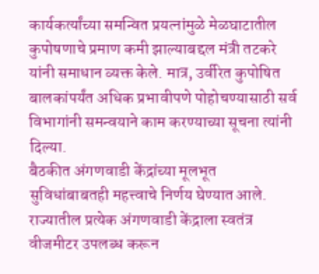कार्यकर्त्यांच्या समन्वित प्रयत्नांमुळे मेळघाटातील कुपोषणाचे प्रमाण कमी झाल्याबद्दल मंत्री तटकरे यांनी समाधान व्यक्त केले. मात्र, उर्वरित कुपोषित बालकांपर्यंत अधिक प्रभावीपणे पोहोचण्यासाठी सर्व विभागांनी समन्वयाने काम करण्याच्या सूचना त्यांनी दिल्या.
बैठकीत अंगणवाडी केंद्रांच्या मूलभूत सुविधांबाबतही महत्त्वाचे निर्णय घेण्यात आले. राज्यातील प्रत्येक अंगणवाडी केंद्राला स्वतंत्र वीजमीटर उपलब्ध करून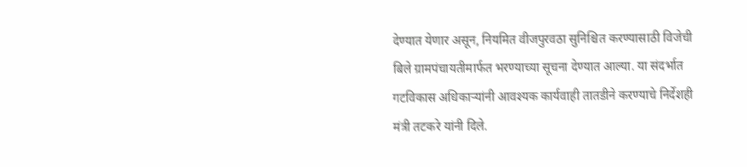देण्यात येणार असून, नियमित वीजपुरवठा सुनिश्चित करण्यासाठी विजेची बिले ग्रामपंचायतीमार्फत भरण्याच्या सूचना देण्यात आल्या. या संदर्भात गटविकास अधिकाऱ्यांनी आवश्यक कार्यवाही तातडीने करण्याचे निर्देशही मंत्री तटकरे यांनी दिले.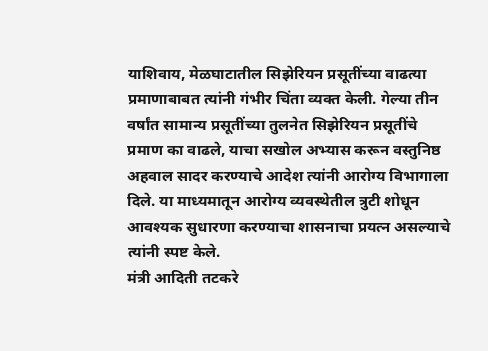याशिवाय, मेळघाटातील सिझेरियन प्रसूतींच्या वाढत्या प्रमाणाबाबत त्यांनी गंभीर चिंता व्यक्त केली. गेल्या तीन वर्षांत सामान्य प्रसूतींच्या तुलनेत सिझेरियन प्रसूतींचे प्रमाण का वाढले, याचा सखोल अभ्यास करून वस्तुनिष्ठ अहवाल सादर करण्याचे आदेश त्यांनी आरोग्य विभागाला दिले. या माध्यमातून आरोग्य व्यवस्थेतील त्रुटी शोधून आवश्यक सुधारणा करण्याचा शासनाचा प्रयत्न असल्याचे त्यांनी स्पष्ट केले.
मंत्री आदिती तटकरे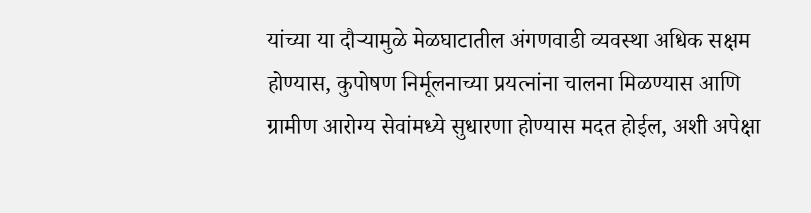यांच्या या दौऱ्यामुळे मेळघाटातील अंगणवाडी व्यवस्था अधिक सक्षम होण्यास, कुपोषण निर्मूलनाच्या प्रयत्नांना चालना मिळण्यास आणि ग्रामीण आरोग्य सेवांमध्ये सुधारणा होण्यास मदत होईल, अशी अपेक्षा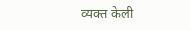व्यक्त केली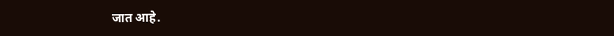जात आहे.